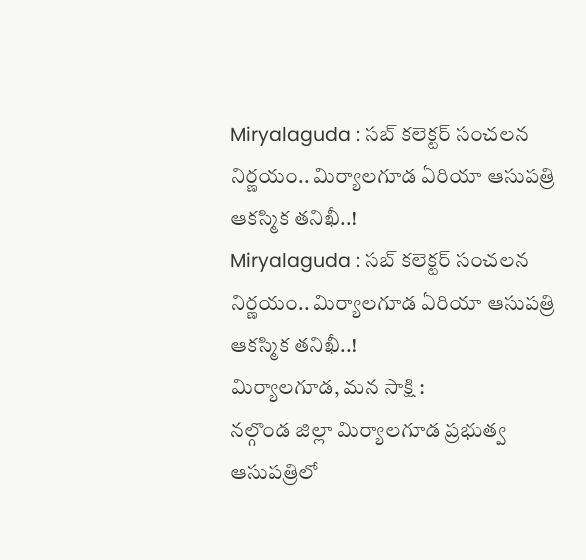Miryalaguda : సబ్ కలెక్టర్ సంచలన నిర్ణయం.. మిర్యాలగూడ ఏరియా ఆసుపత్రి ఆకస్మిక తనిఖీ..!
Miryalaguda : సబ్ కలెక్టర్ సంచలన నిర్ణయం.. మిర్యాలగూడ ఏరియా ఆసుపత్రి ఆకస్మిక తనిఖీ..!
మిర్యాలగూడ, మన సాక్షి :
నల్గొండ జిల్లా మిర్యాలగూడ ప్రభుత్వ ఆసుపత్రిలో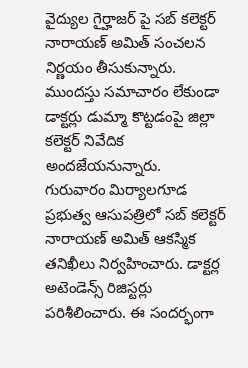వైద్యుల గైర్హాజర్ పై సబ్ కలెక్టర్ నారాయణ్ అమిత్ సంచలన నిర్ణయం తీసుకున్నారు. ముందస్తు సమాచారం లేకుండా డాక్టర్లు డుమ్మా కొట్టడంపై జిల్లా కలెక్టర్ నివేదిక అందజేయనున్నారు.
గురువారం మిర్యాలగూడ ప్రభుత్వ ఆసుపత్రిలో సబ్ కలెక్టర్ నారాయణ్ అమిత్ ఆకస్మిక తనిఖీలు నిర్వహించారు. డాక్టర్ల అటెండెన్స్ రిజిస్టర్లు పరిశీలించారు. ఈ సందర్భంగా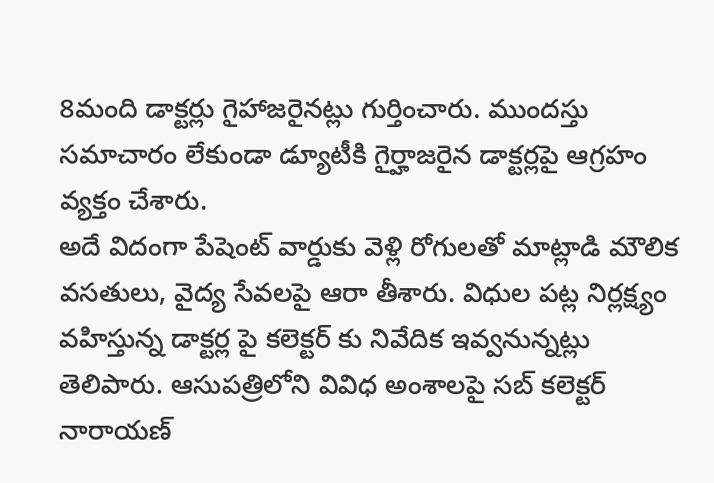8మంది డాక్టర్లు గైహాజరైనట్లు గుర్తించారు. ముందస్తు సమాచారం లేకుండా డ్యూటీకి గైర్హాజరైన డాక్టర్లపై ఆగ్రహం వ్యక్తం చేశారు.
అదే విదంగా పేషెంట్ వార్డుకు వెళ్లి రోగులతో మాట్లాడి మౌలిక వసతులు, వైద్య సేవలపై ఆరా తీశారు. విధుల పట్ల నిర్లక్ష్యం వహిస్తున్న డాక్టర్ల పై కలెక్టర్ కు నివేదిక ఇవ్వనున్నట్లు తెలిపారు. ఆసుపత్రిలోని వివిధ అంశాలపై సబ్ కలెక్టర్ నారాయణ్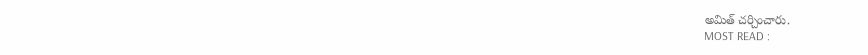అమిత్ చర్చించారు.
MOST READ :